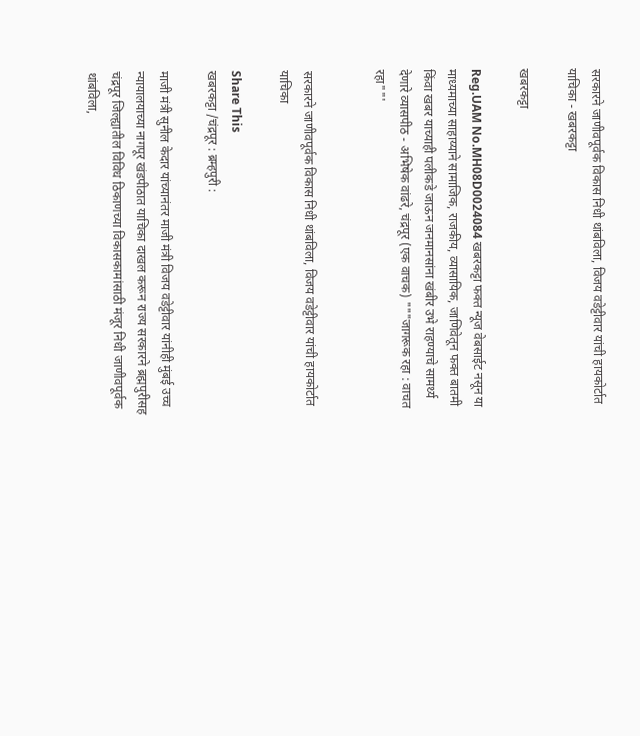सरकारने जाणीवपूर्वक विकास निधी थांबविला, विजय वडेट्टीवार यांची हायकोर्टात याचिका - खबरकट्टा

खबरकट्टा

Reg.UAM No.MH08D0024084 खबरकट्टा फक्त न्यूज वेबसाईट नसून या माध्यमाच्या साहाय्याने सामाजिक, राजकीय, व्यासायिक, जाणिवेतून फक्त बातमी किंवा खबर याच्याही पलीकडे जाऊन जनमानसांना खंबीर उभे राहण्याचे सामर्थ्य देणारे व्यासपीठ - अभिषेक वांढरे, चंद्रपूर (एक वाचक) """जागरूक रहा : वाचत रहा""'


सरकारने जाणीवपूर्वक विकास निधी थांबविला, विजय वडेट्टीवार यांची हायकोर्टात याचिका

Share This
खबरकट्टा /चंद्रपूर : ब्रम्हपुरी :

माजी मंत्री सुनील केदार यांच्यानंतर माजी मंत्री विजय वडेट्टीवार यांनीही मुंबई उच्च न्यायालयाच्या नागपूर खंडपीठात याचिका दाखल करून राज्य सरकारने ब्रह्मपुरीसह चंद्रपूर जिल्ह्यातील विविध ठिकाणच्या विकासकामांसाठी मंजूर निधी जाणीवपूर्वक थांबविला,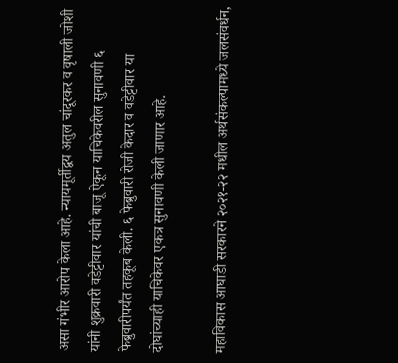असा गंभीर आरोप केला आहे. न्यायमूर्तीद्वय अतुल चांदूरकर व वृषाली जोशी यांनी शुक्रवारी वडेट्टीवार यांची बाजू ऐकून याचिकेवरील सुनावणी ६ फेब्रुवारीपर्यंत तहकूब केली. ६ फेब्रुवारी रोजी केदार व वडेट्टीवार या दोघांच्याही याचिकेवर एकत्र सुनावणी केली जाणार आहे.

महाविकास आघाडी सरकारने २०२१-२२ मधील अर्थसंकल्पामध्ये जलसंवर्धन,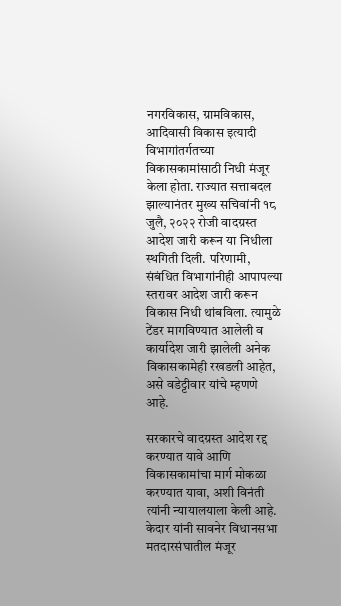नगरविकास, ग्रामविकास, आदिवासी विकास इत्यादी विभागांतर्गतच्या विकासकामांसाठी निधी मंजूर केला होता. राज्यात सत्ताबदल झाल्यानंतर मुख्य सचिवांनी १८ जुलै, २०२२ रोजी वादग्रस्त आदेश जारी करून या निधीला स्थगिती दिली. परिणामी, संबंधित विभागांनीही आपापल्या स्तरावर आदेश जारी करून विकास निधी थांबविला. त्यामुळे टेंडर मागविण्यात आलेली व कार्यादेश जारी झालेली अनेक विकासकामेही रखडली आहेत, असे वडेट्टीवार यांचे म्हणणे आहे.

सरकारचे वादग्रस्त आदेश रद्द करण्यात यावे आणि विकासकामांचा मार्ग मोकळा करण्यात यावा, अशी विनंती त्यांनी न्यायालयाला केली आहे. केदार यांनी सावनेर विधानसभा मतदारसंघातील मंजूर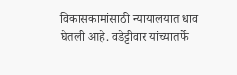विकासकामांसाठी न्यायालयात धाव घेतली आहे. वडेट्टीवार यांच्यातर्फे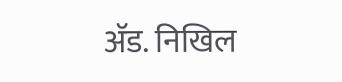ॲड. निखिल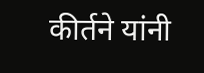कीर्तने यांनी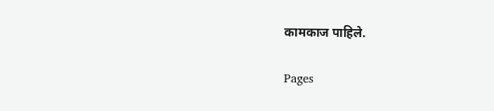कामकाज पाहिले.

Pages